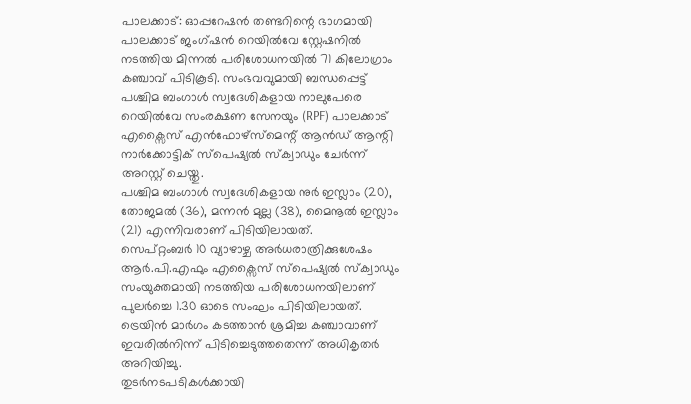പാലക്കാട്: ഓപ്പറേഷൻ തണ്ടറിന്റെ ഭാഗമായി പാലക്കാട് ജംഗ്ഷൻ റെയിൽവേ സ്റ്റേഷനിൽ നടത്തിയ മിന്നൽ പരിശോധനയിൽ 71 കിലോഗ്രാം കഞ്ചാവ് പിടികൂടി. സംഭവവുമായി ബന്ധപ്പെട്ട് പശ്ചിമ ബംഗാൾ സ്വദേശികളായ നാലുപേരെ റെയിൽവേ സംരക്ഷണ സേനയും (RPF) പാലക്കാട് എക്സൈസ് എൻഫോഴ്സ്മെന്റ് ആൻഡ് ആന്റി നാർക്കോട്ടിക് സ്പെഷ്യൽ സ്ക്വാഡും ചേർന്ന് അറസ്റ്റ് ചെയ്തു.
പശ്ചിമ ബംഗാൾ സ്വദേശികളായ നുർ ഇസ്ലാം (20), തോജമൽ (36), മന്നൻ മുല്ല (38), മൈനൂൽ ഇസ്ലാം (21) എന്നിവരാണ് പിടിയിലായത്.
സെപ്റ്റംബർ 10 വ്യാഴാഴ്ച അർധരാത്രിക്കുശേഷം ആർ.പി.എഫും എക്സൈസ് സ്പെഷ്യൽ സ്ക്വാഡും സംയുക്തമായി നടത്തിയ പരിശോധനയിലാണ് പുലർച്ചെ 1.30 ഓടെ സംഘം പിടിയിലായത്. ട്രെയിൻ മാർഗം കടത്താൻ ശ്രമിച്ച കഞ്ചാവാണ് ഇവരിൽനിന്ന് പിടിച്ചെടുത്തതെന്ന് അധികൃതർ അറിയിച്ചു.
തുടർനടപടികൾക്കായി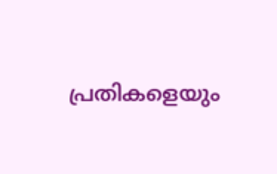പ്രതികളെയും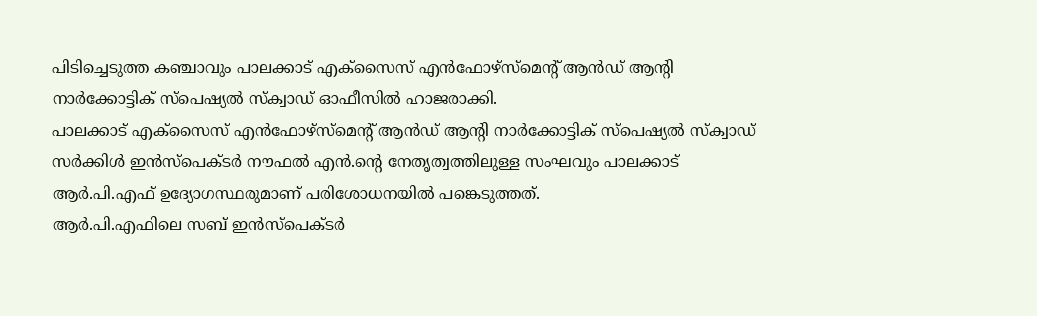പിടിച്ചെടുത്ത കഞ്ചാവും പാലക്കാട് എക്സൈസ് എൻഫോഴ്സ്മെന്റ് ആൻഡ് ആന്റി നാർക്കോട്ടിക് സ്പെഷ്യൽ സ്ക്വാഡ് ഓഫീസിൽ ഹാജരാക്കി.
പാലക്കാട് എക്സൈസ് എൻഫോഴ്സ്മെന്റ് ആൻഡ് ആന്റി നാർക്കോട്ടിക് സ്പെഷ്യൽ സ്ക്വാഡ് സർക്കിൾ ഇൻസ്പെക്ടർ നൗഫൽ എൻ.ന്റെ നേതൃത്വത്തിലുള്ള സംഘവും പാലക്കാട് ആർ.പി.എഫ് ഉദ്യോഗസ്ഥരുമാണ് പരിശോധനയിൽ പങ്കെടുത്തത്.
ആർ.പി.എഫിലെ സബ് ഇൻസ്പെക്ടർ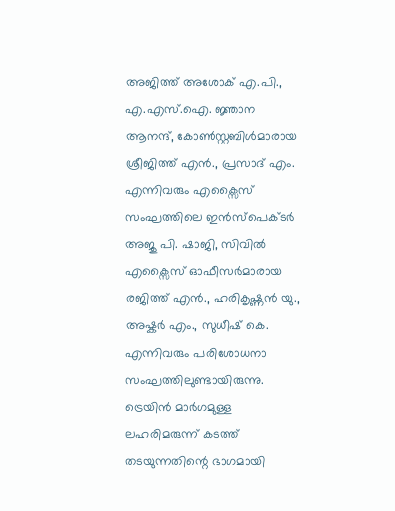അജിത്ത് അശോക് എ.പി., എ.എസ്.ഐ. ജ്ഞാന ആനന്ദ്, കോൺസ്റ്റബിൾമാരായ ശ്രീജിത്ത് എൻ., പ്രസാദ് എം. എന്നിവരും എക്സൈസ് സംഘത്തിലെ ഇൻസ്പെക്ടർ അജു പി. ഷാജി, സിവിൽ എക്സൈസ് ഓഫീസർമാരായ രജിത്ത് എൻ., ഹരികൃഷ്ണൻ യു., അഷ്കർ എം., സുധീഷ് കെ. എന്നിവരും പരിശോധനാ സംഘത്തിലുണ്ടായിരുന്നു.
ട്രെയിൻ മാർഗമുള്ള ലഹരിമരുന്ന് കടത്ത് തടയുന്നതിന്റെ ഭാഗമായി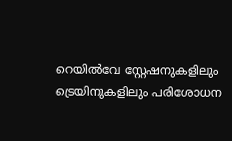റെയിൽവേ സ്റ്റേഷനുകളിലും ട്രെയിനുകളിലും പരിശോധന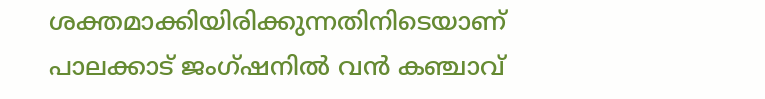ശക്തമാക്കിയിരിക്കുന്നതിനിടെയാണ് പാലക്കാട് ജംഗ്ഷനിൽ വൻ കഞ്ചാവ്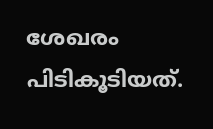ശേഖരം പിടികൂടിയത്.